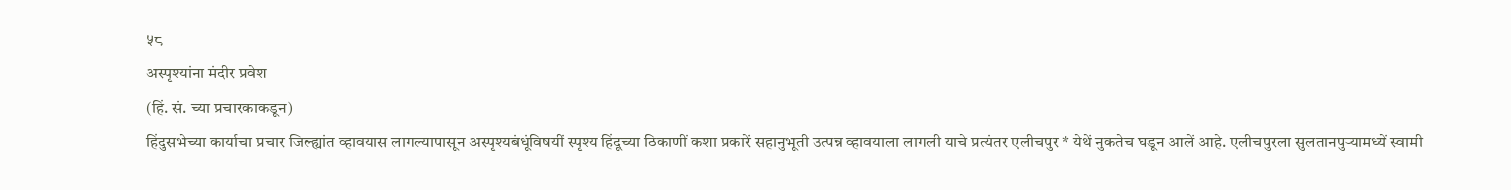५८
अस्पृश्यांना मंदीर प्रवेश
(हिं. सं. च्या प्रचारकाकडून)
हिंदुसभेच्या कार्याचा प्रचार जिल्ह्यांत व्हावयास लागल्यापासून अस्पृश्यबंधूंविषयीं स्पृश्य हिंदूच्या ठिकाणीं कशा प्रकारें सहानुभूती उत्पन्न व्हावयाला लागली याचे प्रत्यंतर एलीचपुर * येथें नुकतेच घडून आलें आहे. एलीचपुरला सुलतानपुऱ्यामध्यें स्वामी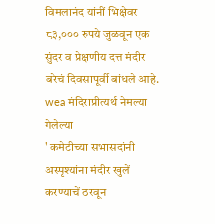विमलानंद यांनीं भिक्षेवर ८३,००० रुपये जुळवून एक सुंदर व प्रेक्षणीय दत्त मंदीर बरेचं दिवसापूर्वी बांधले आहे. wea मंदिराप्रीत्यर्थ नेमल्या गेलेल्या
' कमेटीच्या सभासदांनी
अस्पृश्यांना मंदीर खुलें करण्याचें ठरवून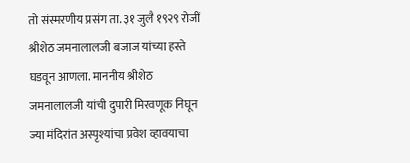तो संस्मरणीय प्रसंग ता. ३१ जुलै १९२९ रोजीं श्रीशेठ जमनालालजी बजाज यांच्या हस्ते घडवून आणला. माननीय श्रीशेठ जमनालालजी यांची दुपारी मिरवणूक निघून ज्या मंदिरांत अस्पृश्यांचा प्रवेश व्हावयाचा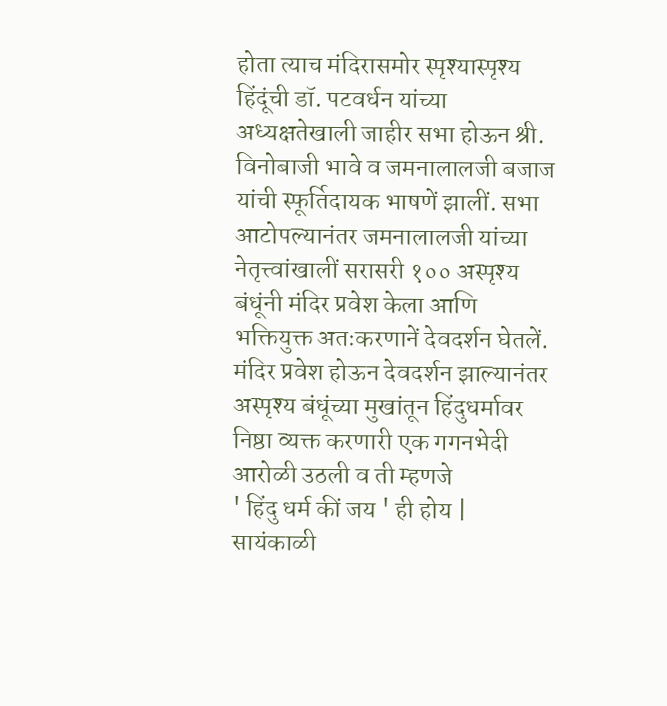होता त्याच मंदिरासमोर स्पृश्यास्पृश्य हिंदूंची डॉ. पटवर्धन यांच्या अध्यक्षतेखाली जाहीर सभा होऊन श्री. विनोबाजी भावे व जमनालालजी बजाज यांची स्फूर्तिदायक भाषणें झालीं. सभा आटोपल्यानंतर जमनालालजी यांच्या नेतृत्त्वांखालीं सरासरी १०० अस्पृश्य बंधूंनी मंदिर प्रवेश केला आणि भक्तियुक्त अतःकरणानें देवदर्शन घेतलें. मंदिर प्रवेश होऊन देवदर्शन झाल्यानंतर अस्पृश्य बंधूंच्या मुखांतून हिंदुधर्मावर निष्ठा व्यक्त करणारी एक गगनभेदी आरोळी उठली व ती म्हणजे
' हिंदु धर्म कीं जय ' ही होय |
सायंकाळी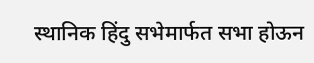स्थानिक हिंदु सभेमार्फत सभा होऊन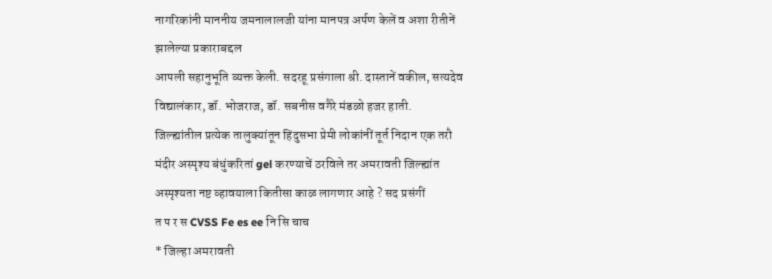नागरिकांनी माननीय जमनालालजी यांना मानपत्र अर्पण केलें व अशा रीतीनें झालेल्या प्रकाराबद्दल
आपली सहानुभूति व्यक्त केली. सदरहू प्रसंगाला श्री. दास्तानें वकील, सत्यदेव
विद्यालंकार, डॉ. भोजराज, डॉ. सबनीस वगैरे मंडळो हजर हाती.
जिल्ह्यांतील प्रत्येक तालुक्यांतून हिंदुसभा प्रेमी लोकांनीं तूर्त निदान एक तरौ
मंदीर अस्पृश्य बंधुंकरितां gel करण्याचें ठरविले तर अमरावती जिल्ह्यांत
अस्पृश्यता नष्ट व्हावयाला कितीसा काळ लागणार आहे ? सद प्रसंगीं
त प र स CVSS Fe es ee नि सि चाच
* जिल्हा अमरावती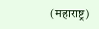(महाराष्ट्र)